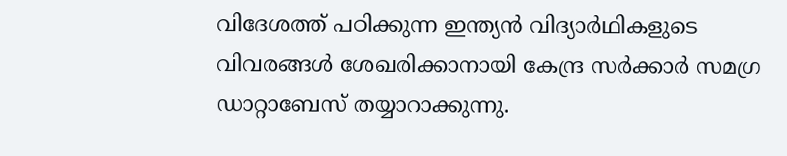വിദേശത്ത് പഠിക്കുന്ന ഇന്ത്യൻ വിദ്യാർഥികളുടെ വിവരങ്ങൾ ശേഖരിക്കാനായി കേന്ദ്ര സർക്കാർ സമഗ്ര ഡാറ്റാബേസ് തയ്യാറാക്കുന്നു.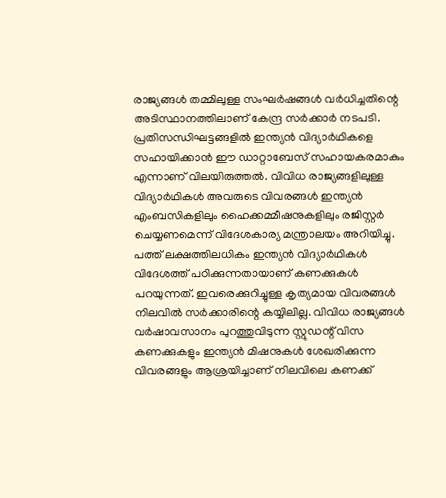രാജ്യങ്ങൾ തമ്മിലുള്ള സംഘർഷങ്ങൾ വർധിച്ചതിന്റെ അടിസ്ഥാനത്തിലാണ് കേന്ദ്ര സർക്കാർ നടപടി. പ്രതിസന്ധിഘട്ടങ്ങളിൽ ഇന്ത്യൻ വിദ്യാർഥികളെ സഹായിക്കാൻ ഈ ഡാറ്റാബേസ് സഹായകരമാകും എന്നാണ് വിലയിരുത്തൽ. വിവിധ രാജ്യങ്ങളിലുള്ള വിദ്യാർഥികൾ അവരുടെ വിവരങ്ങൾ ഇന്ത്യൻ എംബസികളിലും ഹൈക്കമ്മീഷനുകളിലും രജിസ്റ്റർ ചെയ്യണമെന്ന് വിദേശകാര്യ മന്ത്രാലയം അറിയിച്ചു.
പത്ത് ലക്ഷത്തിലധികം ഇന്ത്യൻ വിദ്യാർഥികൾ വിദേശത്ത് പഠിക്കുന്നതായാണ് കണക്കുകൾ പറയുന്നത്. ഇവരെക്കുറിച്ചുള്ള കൃത്യമായ വിവരങ്ങൾ നിലവിൽ സർക്കാരിന്റെ കയ്യിലില്ല. വിവിധ രാജ്യങ്ങൾ വർഷാവസാനം പുറത്തുവിടുന്ന സ്റ്റുഡന്റ് വിസ കണക്കുകളും ഇന്ത്യൻ മിഷനുകൾ ശേഖരിക്കുന്ന വിവരങ്ങളും ആശ്രയിച്ചാണ് നിലവിലെ കണക്ക്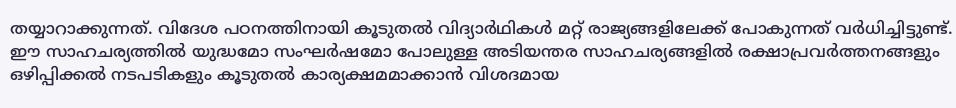തയ്യാറാക്കുന്നത്. വിദേശ പഠനത്തിനായി കൂടുതൽ വിദ്യാർഥികൾ മറ്റ് രാജ്യങ്ങളിലേക്ക് പോകുന്നത് വർധിച്ചിട്ടുണ്ട്.
ഈ സാഹചര്യത്തിൽ യുദ്ധമോ സംഘർഷമോ പോലുള്ള അടിയന്തര സാഹചര്യങ്ങളിൽ രക്ഷാപ്രവർത്തനങ്ങളും ഒഴിപ്പിക്കൽ നടപടികളും കൂടുതൽ കാര്യക്ഷമമാക്കാൻ വിശദമായ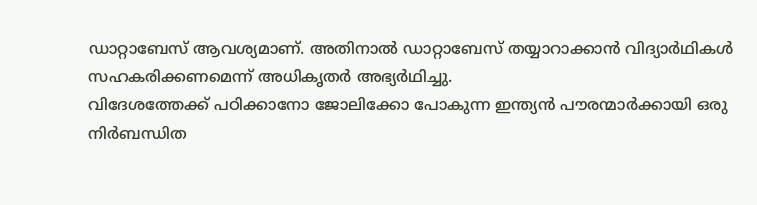ഡാറ്റാബേസ് ആവശ്യമാണ്. അതിനാൽ ഡാറ്റാബേസ് തയ്യാറാക്കാൻ വിദ്യാർഥികൾ സഹകരിക്കണമെന്ന് അധികൃതർ അഭ്യർഥിച്ചു.
വിദേശത്തേക്ക് പഠിക്കാനോ ജോലിക്കോ പോകുന്ന ഇന്ത്യൻ പൗരന്മാർക്കായി ഒരു നിർബന്ധിത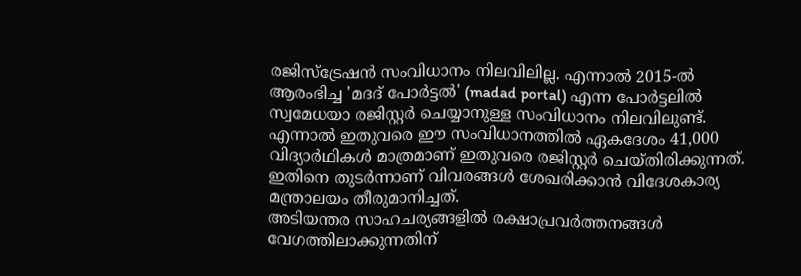രജിസ്ട്രേഷൻ സംവിധാനം നിലവിലില്ല. എന്നാൽ 2015-ൽ ആരംഭിച്ച 'മദദ് പോർട്ടൽ' (madad portal) എന്ന പോർട്ടലിൽ സ്വമേധയാ രജിസ്റ്റർ ചെയ്യാനുള്ള സംവിധാനം നിലവിലുണ്ട്. എന്നാൽ ഇതുവരെ ഈ സംവിധാനത്തിൽ ഏകദേശം 41,000 വിദ്യാർഥികൾ മാത്രമാണ് ഇതുവരെ രജിസ്റ്റർ ചെയ്തിരിക്കുന്നത്. ഇതിനെ തുടർന്നാണ് വിവരങ്ങൾ ശേഖരിക്കാൻ വിദേശകാര്യ മന്ത്രാലയം തീരുമാനിച്ചത്.
അടിയന്തര സാഹചര്യങ്ങളിൽ രക്ഷാപ്രവർത്തനങ്ങൾ വേഗത്തിലാക്കുന്നതിന്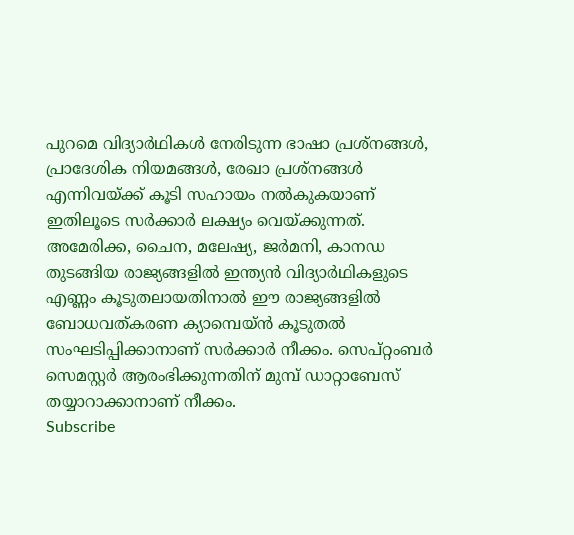പുറമെ വിദ്യാർഥികൾ നേരിടുന്ന ഭാഷാ പ്രശ്നങ്ങൾ, പ്രാദേശിക നിയമങ്ങൾ, രേഖാ പ്രശ്നങ്ങൾ എന്നിവയ്ക്ക് കൂടി സഹായം നൽകുകയാണ് ഇതിലൂടെ സർക്കാർ ലക്ഷ്യം വെയ്ക്കുന്നത്.
അമേരിക്ക, ചൈന, മലേഷ്യ, ജർമനി, കാനഡ തുടങ്ങിയ രാജ്യങ്ങളിൽ ഇന്ത്യൻ വിദ്യാർഥികളുടെ എണ്ണം കൂടുതലായതിനാൽ ഈ രാജ്യങ്ങളിൽ ബോധവത്കരണ ക്യാമ്പെയ്ൻ കൂടുതൽ സംഘടിപ്പിക്കാനാണ് സർക്കാർ നീക്കം. സെപ്റ്റംബർ സെമസ്റ്റർ ആരംഭിക്കുന്നതിന് മുമ്പ് ഡാറ്റാബേസ് തയ്യാറാക്കാനാണ് നീക്കം.
Subscribe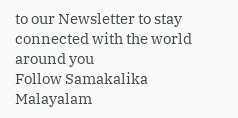to our Newsletter to stay connected with the world around you
Follow Samakalika Malayalam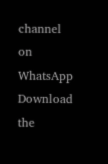channel on WhatsApp
Download the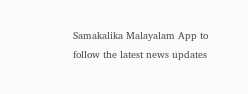Samakalika Malayalam App to follow the latest news updates